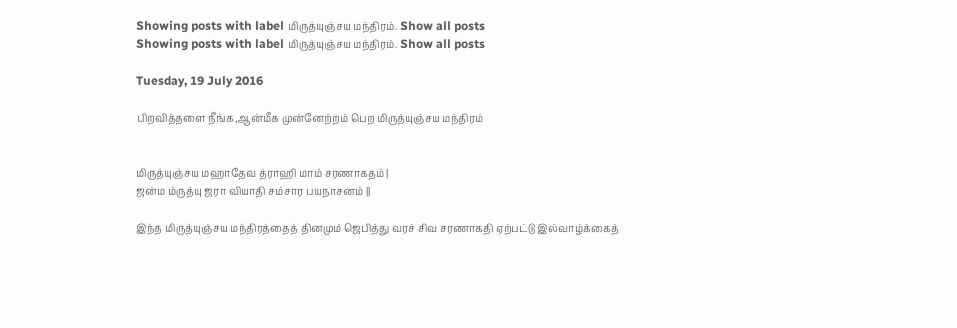Showing posts with label மிருத்யுஞ்சய மந்திரம். Show all posts
Showing posts with label மிருத்யுஞ்சய மந்திரம். Show all posts

Tuesday, 19 July 2016

பிறவித்தளை நீங்க,ஆன்மீக முன்னேற்றம் பெற மிருத்யுஞ்சய மந்திரம்


மிருத்யுஞ்சய மஹாதேவ த்ராஹி மாம் சரணாகதம் |
ஜன்ம ம்ருத்யு ஜரா வியாதி சம்சார பயநாசனம் ||

இந்த மிருத்யுஞ்சய மந்திரத்தைத் தினமும் ஜெபித்து வரச் சிவ சரணாகதி ஏற்பட்டு இல்வாழ்க்கைத்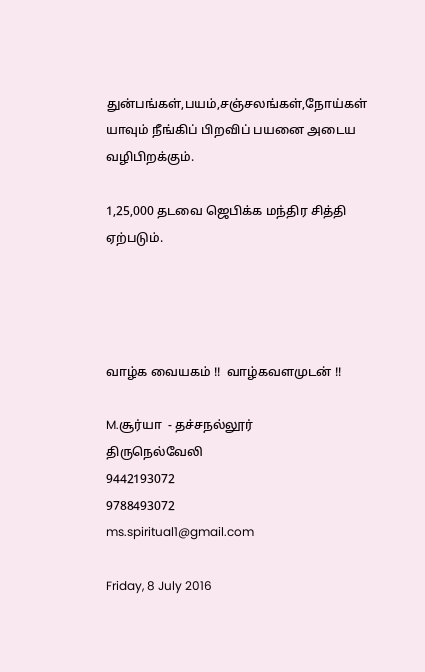துன்பங்கள்,பயம்,சஞ்சலங்கள்,நோய்கள் யாவும் நீங்கிப் பிறவிப் பயனை அடைய வழிபிறக்கும்.

1,25,000 தடவை ஜெபிக்க மந்திர சித்தி ஏற்படும்.




வாழ்க வையகம் !!  வாழ்கவளமுடன் !!

M.சூர்யா  - தச்சநல்லூர்
திருநெல்வேலி
9442193072
9788493072
ms.spiritual1@gmail.com

Friday, 8 July 2016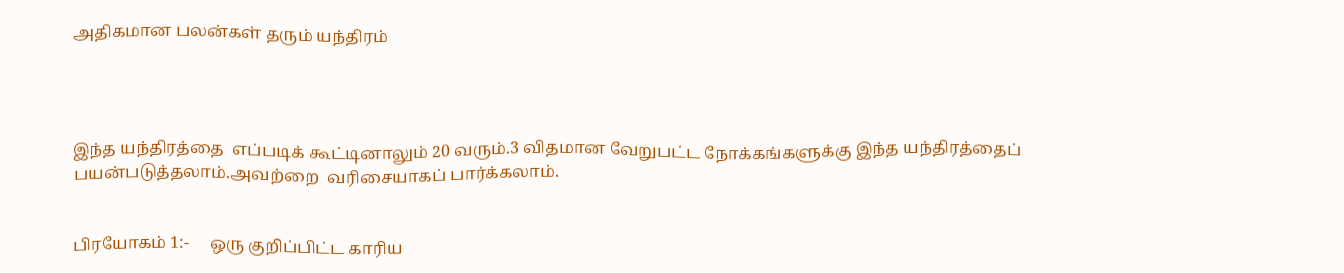அதிகமான பலன்கள் தரும் யந்திரம்




இந்த யந்திரத்தை  எப்படிக் கூட்டினாலும் 20 வரும்.3 விதமான வேறுபட்ட நோக்கங்களுக்கு இந்த யந்திரத்தைப் பயன்படுத்தலாம்.அவற்றை  வரிசையாகப் பார்க்கலாம்.


பிரயோகம் 1:-     ஒரு குறிப்பிட்ட காரிய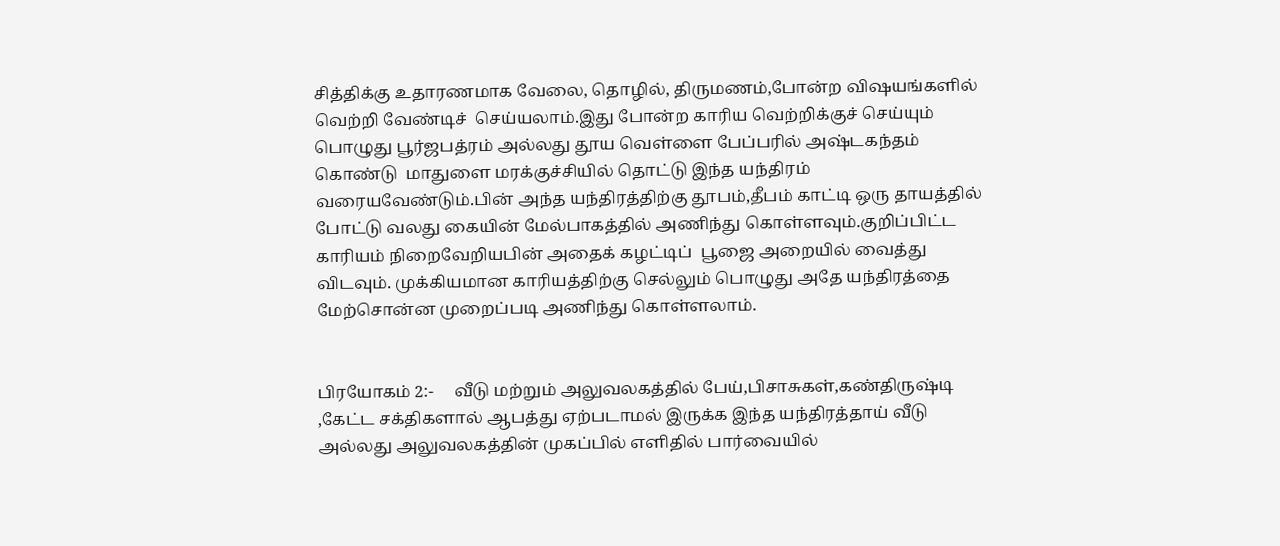சித்திக்கு உதாரணமாக வேலை, தொழில், திருமணம்,போன்ற விஷயங்களில் வெற்றி வேண்டிச்  செய்யலாம்.இது போன்ற காரிய வெற்றிக்குச் செய்யும் பொழுது பூர்ஜபத்ரம் அல்லது தூய வெள்ளை பேப்பரில் அஷ்டகந்தம்  கொண்டு  மாதுளை மரக்குச்சியில் தொட்டு இந்த யந்திரம் வரையவேண்டும்.பின் அந்த யந்திரத்திற்கு தூபம்,தீபம் காட்டி ஒரு தாயத்தில் போட்டு வலது கையின் மேல்பாகத்தில் அணிந்து கொள்ளவும்.குறிப்பிட்ட காரியம் நிறைவேறியபின் அதைக் கழட்டிப்  பூஜை அறையில் வைத்து விடவும். முக்கியமான காரியத்திற்கு செல்லும் பொழுது அதே யந்திரத்தை மேற்சொன்ன முறைப்படி அணிந்து கொள்ளலாம்.


பிரயோகம் 2:-     வீடு மற்றும் அலுவலகத்தில் பேய்,பிசாசுகள்,கண்திருஷ்டி ,கேட்ட சக்திகளால் ஆபத்து ஏற்படாமல் இருக்க இந்த யந்திரத்தாய் வீடு அல்லது அலுவலகத்தின் முகப்பில் எளிதில் பார்வையில்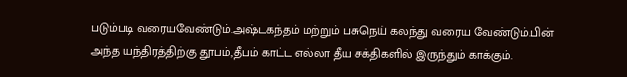படும்படி வரையவேண்டும்.அஷ்டகந்தம் மற்றும் பசுநெய் கலந்து வரைய வேண்டும்.பின் அந்த யந்திரத்திற்கு தூபம்,தீபம் காட்ட எல்லா தீய சக்திகளில் இருந்தும் காக்கும்.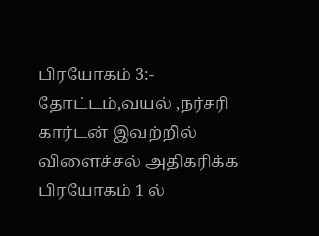பிரயோகம் 3:-     தோட்டம்,வயல் ,நர்சரி கார்டன் இவற்றில் விளைச்சல் அதிகரிக்க பிரயோகம் 1 ல்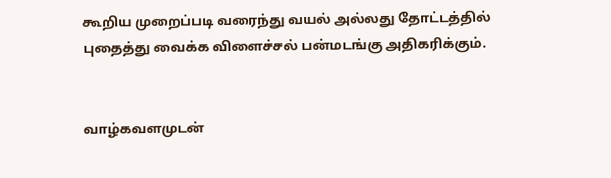கூறிய முறைப்படி வரைந்து வயல் அல்லது தோட்டத்தில் புதைத்து வைக்க விளைச்சல் பன்மடங்கு அதிகரிக்கும்.


வாழ்கவளமுடன்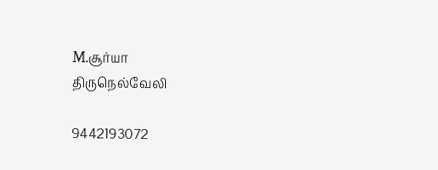M.சூர்யா
திருநெல்வேலி

9442193072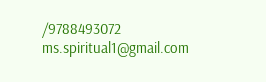/9788493072
ms.spiritual1@gmail.com